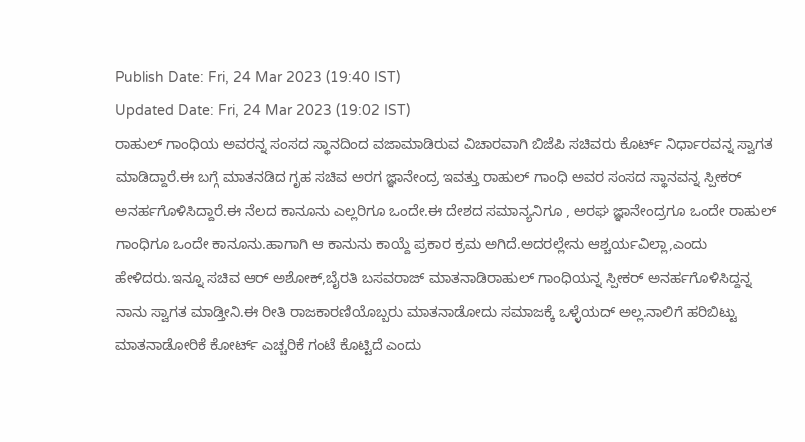Publish Date: Fri, 24 Mar 2023 (19:40 IST)
Updated Date: Fri, 24 Mar 2023 (19:02 IST)
ರಾಹುಲ್ ಗಾಂಧಿಯ ಅವರನ್ನ ಸಂಸದ ಸ್ಥಾನದಿಂದ ವಜಾಮಾಡಿರುವ ವಿಚಾರವಾಗಿ ಬಿಜೆಪಿ ಸಚಿವರು ಕೊರ್ಟ್ ನಿರ್ಧಾರವನ್ನ ಸ್ವಾಗತ ಮಾಡಿದ್ದಾರೆ.ಈ ಬಗ್ಗೆ ಮಾತನಡಿದ ಗೃಹ ಸಚಿವ ಅರಗ ಜ್ಞಾನೇಂದ್ರ ಇವತ್ತು ರಾಹುಲ್ ಗಾಂಧಿ ಅವರ ಸಂಸದ ಸ್ಥಾನವನ್ನ ಸ್ಪೀಕರ್ ಅನರ್ಹಗೊಳಿಸಿದ್ದಾರೆ.ಈ ನೆಲದ ಕಾನೂನು ಎಲ್ಲರಿಗೂ ಒಂದೇ.ಈ ದೇಶದ ಸಮಾನ್ಯನಿಗೂ , ಅರಘ ಜ್ಞಾನೇಂದ್ರಗೂ ಒಂದೇ ರಾಹುಲ್ ಗಾಂಧಿಗೂ ಒಂದೇ ಕಾನೂನು.ಹಾಗಾಗಿ ಆ ಕಾನುನು ಕಾಯ್ದೆ ಪ್ರಕಾರ ಕ್ರಮ ಅಗಿದೆ.ಅದರಲ್ಲೇನು ಆಶ್ಚರ್ಯವಿಲ್ಲಾ,ಎಂದು ಹೇಳಿದರು.ಇನ್ನೂ ಸಚಿವ ಆರ್ ಅಶೋಕ್,ಬೈರತಿ ಬಸವರಾಜ್ ಮಾತನಾಡಿರಾಹುಲ್ ಗಾಂಧಿಯನ್ನ ಸ್ಪೀಕರ್ ಅನರ್ಹಗೊಳಿಸಿದ್ದನ್ನ ನಾನು ಸ್ವಾಗತ ಮಾಡ್ತೀನಿ.ಈ ರೀತಿ ರಾಜಕಾರಣಿಯೊಬ್ಬರು ಮಾತನಾಡೋದು ಸಮಾಜಕ್ಕೆ ಒಳ್ಳೆಯದ್ ಅಲ್ಲ.ನಾಲಿಗೆ ಹರಿಬಿಟ್ಟು ಮಾತನಾಡೋರಿಕೆ ಕೋರ್ಟ್ ಎಚ್ಚರಿಕೆ ಗಂಟೆ ಕೊಟ್ಟಿದೆ ಎಂದು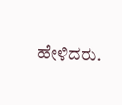ಹೇಳಿದರು.